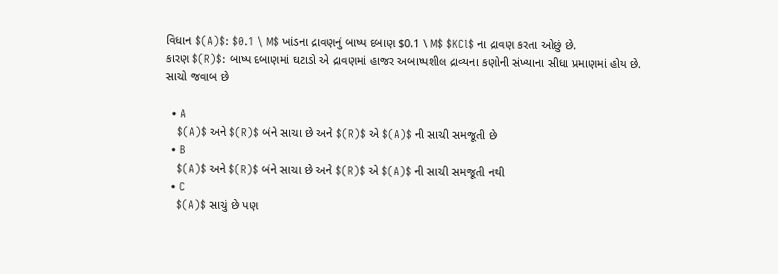વિધાન $(A)$: $0.1 \ M$ ખાંડના દ્રાવણનું બાષ્પ દબાણ $0.1 \ M$ $KCl$ ના દ્રાવણ કરતા ઓછું છે.
કારણ $(R)$: બાષ્પ દબાણમાં ઘટાડો એ દ્રાવણમાં હાજર અબાષ્પશીલ દ્રાવ્યના કણોની સંખ્યાના સીધા પ્રમાણમાં હોય છે.
સાચો જવાબ છે

  • A
    $(A)$ અને $(R)$ બંને સાચા છે અને $(R)$ એ $(A)$ ની સાચી સમજૂતી છે
  • B
    $(A)$ અને $(R)$ બંને સાચા છે અને $(R)$ એ $(A)$ ની સાચી સમજૂતી નથી
  • C
    $(A)$ સાચું છે પણ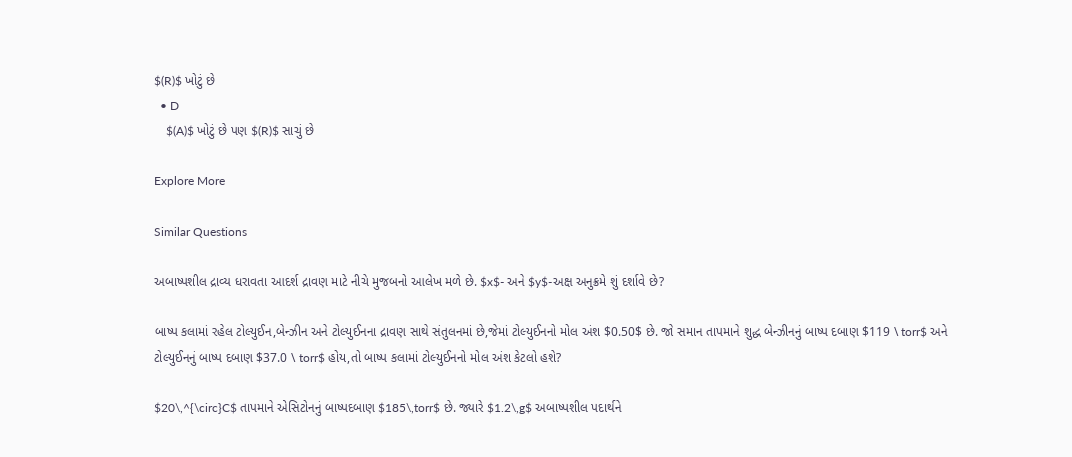$(R)$ ખોટું છે
  • D
    $(A)$ ખોટું છે પણ $(R)$ સાચું છે

Explore More

Similar Questions

અબાષ્પશીલ દ્રાવ્ય ધરાવતા આદર્શ દ્રાવણ માટે નીચે મુજબનો આલેખ મળે છે. $x$- અને $y$-અક્ષ અનુક્રમે શું દર્શાવે છે?

બાષ્પ કલામાં રહેલ ટોલ્યુઈન,બેન્ઝીન અને ટોલ્યુઈનના દ્રાવણ સાથે સંતુલનમાં છે,જેમાં ટોલ્યુઈનનો મોલ અંશ $0.50$ છે. જો સમાન તાપમાને શુદ્ધ બેન્ઝીનનું બાષ્પ દબાણ $119 \ torr$ અને ટોલ્યુઈનનું બાષ્પ દબાણ $37.0 \ torr$ હોય,તો બાષ્પ કલામાં ટોલ્યુઈનનો મોલ અંશ કેટલો હશે?

$20\,^{\circ}C$ તાપમાને એસિટોનનું બાષ્પદબાણ $185\,torr$ છે. જ્યારે $1.2\,g$ અબાષ્પશીલ પદાર્થને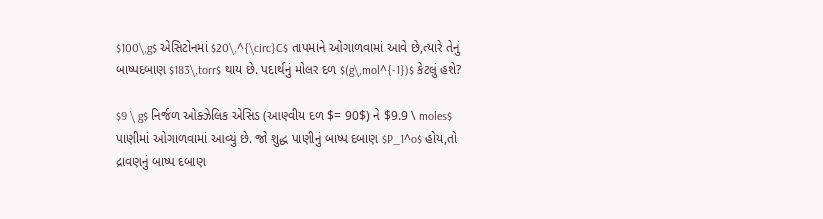$100\,g$ એસિટોનમાં $20\,^{\circ}C$ તાપમાને ઓગાળવામાં આવે છે,ત્યારે તેનું બાષ્પદબાણ $183\,torr$ થાય છે. પદાર્થનું મોલર દળ $(g\,mol^{-1})$ કેટલું હશે?

$9 \ g$ નિર્જળ ઓક્ઝેલિક એસિડ (આણ્વીય દળ $= 90$) ને $9.9 \ moles$ પાણીમાં ઓગાળવામાં આવ્યું છે. જો શુદ્ધ પાણીનું બાષ્પ દબાણ $P_1^o$ હોય,તો દ્રાવણનું બાષ્પ દબાણ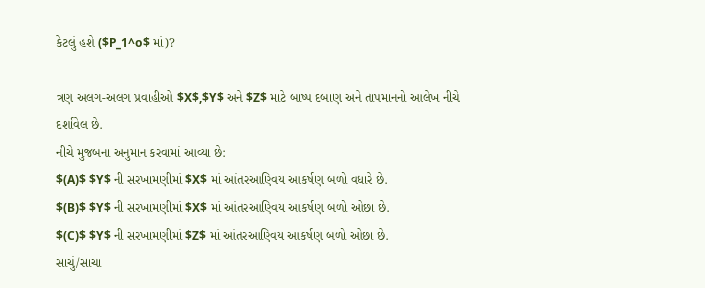કેટલું હશે ($P_1^o$ માં)?

ત્રણ અલગ-અલગ પ્રવાહીઓ $X$,$Y$ અને $Z$ માટે બાષ્પ દબાણ અને તાપમાનનો આલેખ નીચે દર્શાવેલ છે.
નીચે મુજબના અનુમાન કરવામાં આવ્યા છે:
$(A)$ $Y$ ની સરખામણીમાં $X$ માં આંતરઆણ્વિય આકર્ષણ બળો વધારે છે.
$(B)$ $Y$ ની સરખામણીમાં $X$ માં આંતરઆણ્વિય આકર્ષણ બળો ઓછા છે.
$(C)$ $Y$ ની સરખામણીમાં $Z$ માં આંતરઆણ્વિય આકર્ષણ બળો ઓછા છે.
સાચું/સાચા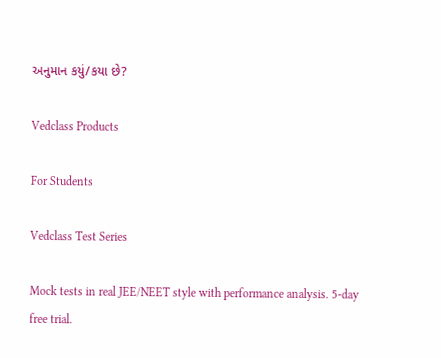અનુમાન કયું/કયા છે?

Vedclass Products

For Students

Vedclass Test Series

Mock tests in real JEE/NEET style with performance analysis. 5-day free trial.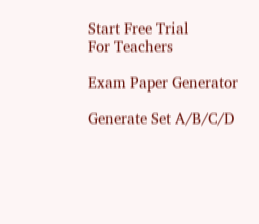Start Free Trial
For Teachers

Exam Paper Generator

Generate Set A/B/C/D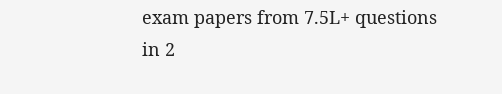exam papers from 7.5L+ questions in 2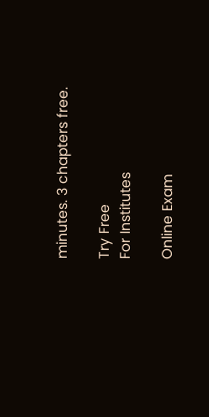minutes. 3 chapters free.

Try Free
For Institutes

Online Exam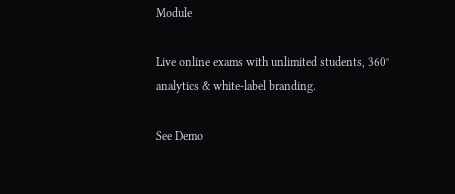Module

Live online exams with unlimited students, 360° analytics & white-label branding.

See Demo